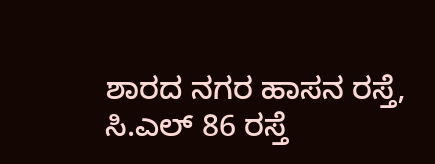ಶಾರದ ನಗರ ಹಾಸನ ರಸ್ತೆ, ಸಿ.ಎಲ್ 86 ರಸ್ತೆ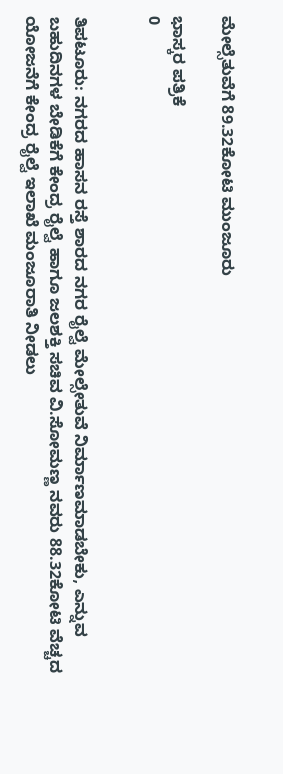ಮೇಲ್ಸೆತುವೆಗೆ 89.32ಕೋಟಿ ಮುಂಜೂರು

ಭಾಸ್ಕರ ಪತ್ರಿಕೆ
0


ತಿಪಟೂರು: ನಗರದ ಹಾಸನ ರಸ್ತೆ ಶಾರದ ನಗರ ರೈಲ್ವೆ ಮೇಲ್ಸೇತುವೆ ನಿರ್ಮಾಣಮಾಡಬೇಕು, ಎನ್ನುವ ಬಹುದಿನಗಳ ಬೇಡಿಕೆಗೆ ಕೇಂದ್ರ ರೈಲ್ವೆ ಹಾಗೂ ಜಲಶಕ್ತಿ ಸಚಿವ ವಿ.ಸೋಮಣ್ಣ ನವರು 88.32ಕೋಟಿ ವೆಚ್ಚದ ಯೋಜನೆಗೆ ಕೇಂದ್ರ ರೈಲ್ವೆ ಇಲಾಖೆ ಮಂಜೂರಾತಿ ನೀಡಲು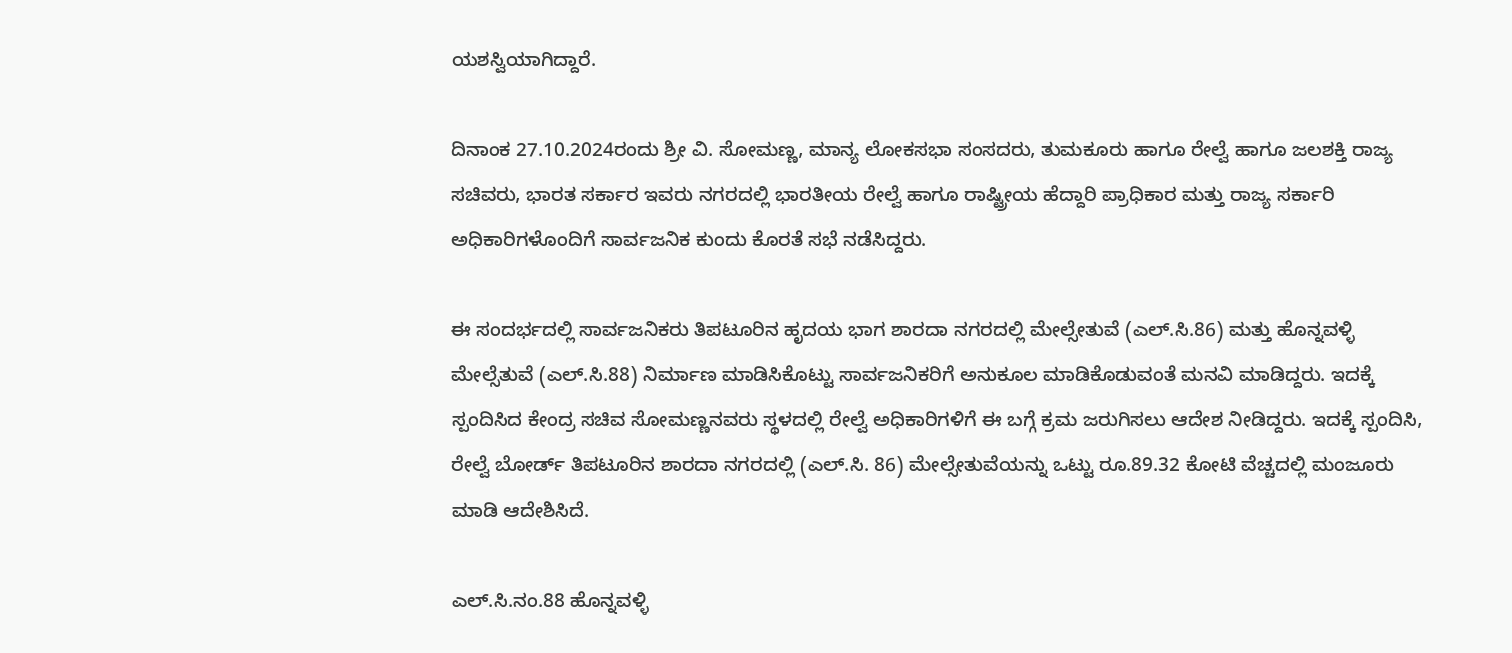ಯಶಸ್ವಿಯಾಗಿದ್ದಾರೆ.

ದಿನಾಂಕ 27.10.2024ರಂದು ಶ್ರೀ ವಿ. ಸೋಮಣ್ಣ, ಮಾನ್ಯ ಲೋಕಸಭಾ ಸಂಸದರು, ತುಮಕೂರು ಹಾಗೂ ರೇಲ್ವೆ ಹಾಗೂ ಜಲಶಕ್ತಿ ರಾಜ್ಯ ಸಚಿವರು, ಭಾರತ ಸರ್ಕಾರ ಇವರು ನಗರದಲ್ಲಿ ಭಾರತೀಯ ರೇಲ್ವೆ ಹಾಗೂ ರಾಷ್ಟ್ರೀಯ ಹೆದ್ದಾರಿ ಪ್ರಾಧಿಕಾರ ಮತ್ತು ರಾಜ್ಯ ಸರ್ಕಾರಿ ಅಧಿಕಾರಿಗಳೊಂದಿಗೆ ಸಾರ್ವಜನಿಕ ಕುಂದು ಕೊರತೆ ಸಭೆ ನಡೆಸಿದ್ದರು.

ಈ ಸಂದರ್ಭದಲ್ಲಿ ಸಾರ್ವಜನಿಕರು ತಿಪಟೂರಿನ ಹೃದಯ ಭಾಗ ಶಾರದಾ ನಗರದಲ್ಲಿ ಮೇಲ್ಸೇತುವೆ (ಎಲ್.ಸಿ.86) ಮತ್ತು ಹೊನ್ನವಳ್ಳಿ ಮೇಲ್ಸೆತುವೆ (ಎಲ್.ಸಿ.88) ನಿರ್ಮಾಣ ಮಾಡಿಸಿಕೊಟ್ಟು ಸಾರ್ವಜನಿಕರಿಗೆ ಅನುಕೂಲ ಮಾಡಿಕೊಡುವಂತೆ ಮನವಿ ಮಾಡಿದ್ದರು. ಇದಕ್ಕೆ ಸ್ಪಂದಿಸಿದ ಕೇಂದ್ರ ಸಚಿವ ಸೋಮಣ್ಣನವರು ಸ್ಥಳದಲ್ಲಿ ರೇಲ್ವೆ ಅಧಿಕಾರಿಗಳಿಗೆ ಈ ಬಗ್ಗೆ ಕ್ರಮ ಜರುಗಿಸಲು ಆದೇಶ ನೀಡಿದ್ದರು. ಇದಕ್ಕೆ ಸ್ಪಂದಿಸಿ, ರೇಲ್ವೆ ಬೋರ್ಡ್ ತಿಪಟೂರಿನ ಶಾರದಾ ನಗರದಲ್ಲಿ (ಎಲ್.ಸಿ. 86) ಮೇಲ್ಸೇತುವೆಯನ್ನು ಒಟ್ಟು ರೂ.89.32 ಕೋಟಿ ವೆಚ್ಚದಲ್ಲಿ ಮಂಜೂರು ಮಾಡಿ ಆದೇಶಿಸಿದೆ.

ಎಲ್.ಸಿ.ನಂ.88 ಹೊನ್ನವಳ್ಳಿ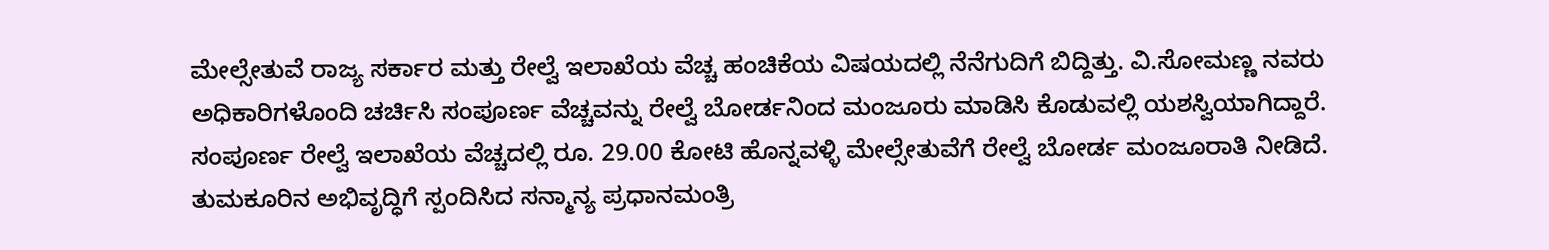ಮೇಲ್ಸೇತುವೆ ರಾಜ್ಯ ಸರ್ಕಾರ ಮತ್ತು ರೇಲ್ವೆ ಇಲಾಖೆಯ ವೆಚ್ಚ ಹಂಚಿಕೆಯ ವಿಷಯದಲ್ಲಿ ನೆನೆಗುದಿಗೆ ಬಿದ್ದಿತ್ತು. ವಿ.ಸೋಮಣ್ಣ ನವರು
ಅಧಿಕಾರಿಗಳೊಂದಿ ಚರ್ಚಿಸಿ ಸಂಪೂರ್ಣ ವೆಚ್ಚವನ್ನು ರೇಲ್ವೆ ಬೋರ್ಡನಿಂದ ಮಂಜೂರು ಮಾಡಿಸಿ ಕೊಡುವಲ್ಲಿ ಯಶಸ್ವಿಯಾಗಿದ್ದಾರೆ. ಸಂಪೂರ್ಣ ರೇಲ್ವೆ ಇಲಾಖೆಯ ವೆಚ್ಚದಲ್ಲಿ ರೂ. 29.00 ಕೋಟಿ ಹೊನ್ನವಳ್ಳಿ ಮೇಲ್ಸೇತುವೆಗೆ ರೇಲ್ವೆ ಬೋರ್ಡ ಮಂಜೂರಾತಿ ನೀಡಿದೆ. ತುಮಕೂರಿನ ಅಭಿವೃದ್ಧಿಗೆ ಸ್ಪಂದಿಸಿದ ಸನ್ಮಾನ್ಯ ಪ್ರಧಾನಮಂತ್ರಿ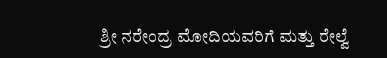ಶ್ರೀ ನರೇಂದ್ರ ಮೋದಿಯವರಿಗೆ ಮತ್ತು ರೇಲ್ವೆ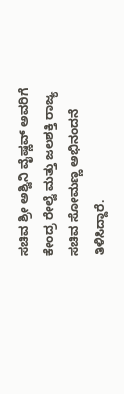ಸಚಿವ ಶ್ರೀ ಅಶ್ವಿನಿ ವೈಷ್ಣವ್ ಅವರಿಗೆ ಕೇಂದ್ರ ರೇಲ್ವೆ ಮತ್ತು ಜಲಶಕ್ತಿ ರಾಜ್ಯ ಸಚಿವ ಸೋಮಣ್ಣ ಅಭಿನಂದನೆ ತಿಳಿಸಿದ್ದಾರೆ.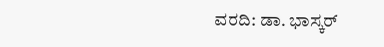ವರದಿ: ಡಾ. ಭಾಸ್ಕರ್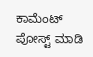ಕಾಮೆಂಟ್‌‌ ಪೋಸ್ಟ್‌ ಮಾಡಿ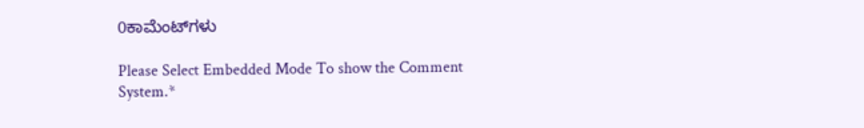0ಕಾಮೆಂಟ್‌ಗಳು

Please Select Embedded Mode To show the Comment System.*